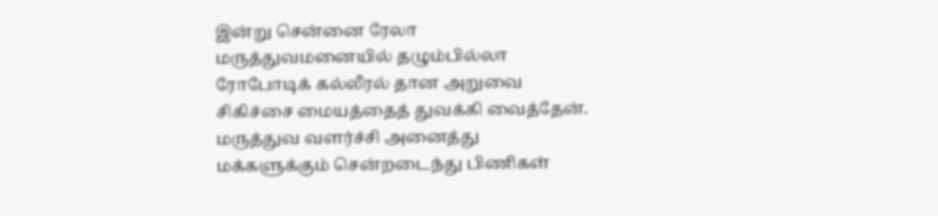இன்று சென்னை ரேலா மருத்துவமனையில் தழும்பில்லா ரோபோடிக் கல்லீரல் தான அறுவை சிகிச்சை மையத்தைத் துவக்கி வைத்தேன்.
மருத்துவ வளர்ச்சி அனைத்து மக்களுக்கும் சென்றடைந்து பிணிகள்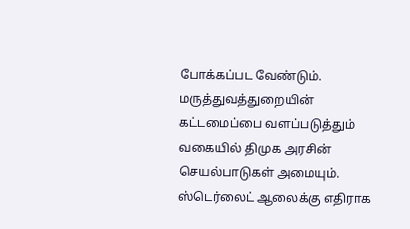போக்கப்பட வேண்டும். மருத்துவத்துறையின் கட்டமைப்பை வளப்படுத்தும் வகையில் திமுக அரசின் செயல்பாடுகள் அமையும்.
ஸ்டெர்லைட் ஆலைக்கு எதிராக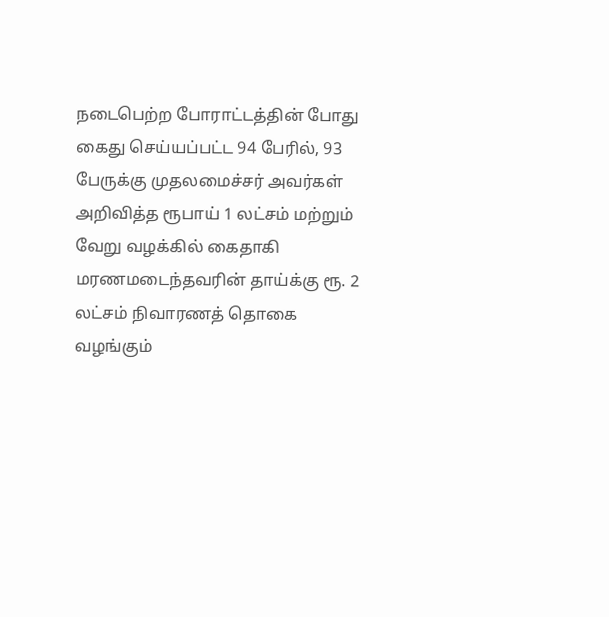நடைபெற்ற போராட்டத்தின் போது கைது செய்யப்பட்ட 94 பேரில், 93 பேருக்கு முதலமைச்சர் அவர்கள் அறிவித்த ரூபாய் 1 லட்சம் மற்றும் வேறு வழக்கில் கைதாகி மரணமடைந்தவரின் தாய்க்கு ரூ. 2 லட்சம் நிவாரணத் தொகை வழங்கும்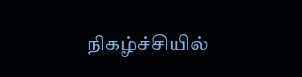நிகழ்ச்சியில்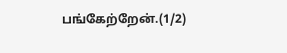பங்கேற்றேன்.(1/2)